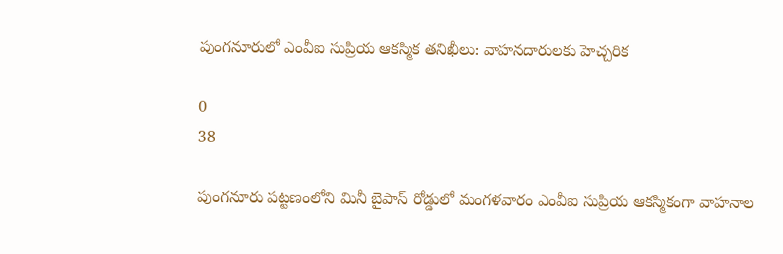పుంగనూరులో ఎంవీఐ సుప్రియ ఆకస్మిక తనిఖీలు: వాహనదారులకు హెచ్చరిక

0
38

పుంగనూరు పట్టణంలోని మినీ బైపాస్ రోడ్డులో మంగళవారం ఎంవీఐ సుప్రియ ఆకస్మికంగా వాహనాల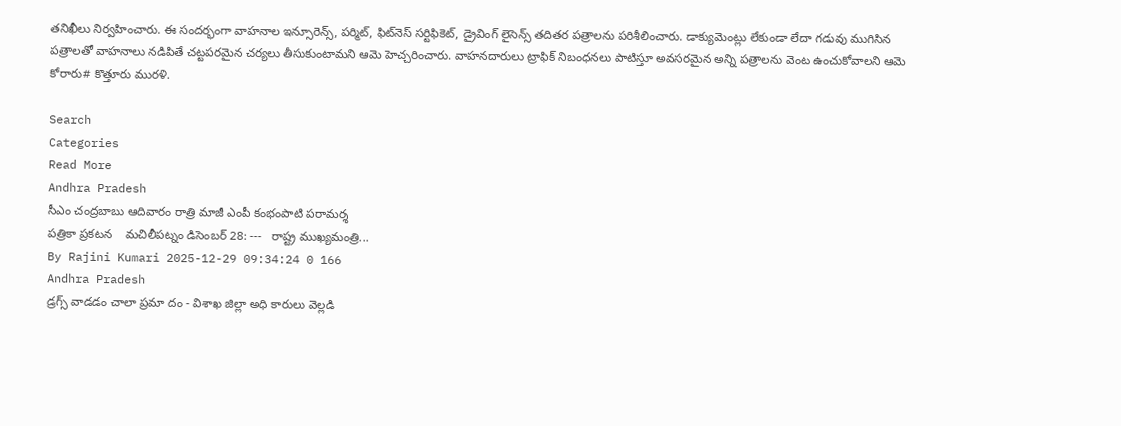తనిఖీలు నిర్వహించారు. ఈ సందర్భంగా వాహనాల ఇన్సూరెన్స్, పర్మిట్, ఫిట్‌నెస్ సర్టిఫికెట్, డ్రైవింగ్ లైసెన్స్ తదితర పత్రాలను పరిశీలించారు. డాక్యుమెంట్లు లేకుండా లేదా గడువు ముగిసిన పత్రాలతో వాహనాలు నడిపితే చట్టపరమైన చర్యలు తీసుకుంటామని ఆమె హెచ్చరించారు. వాహనదారులు ట్రాఫిక్ నిబంధనలు పాటిస్తూ అవసరమైన అన్ని పత్రాలను వెంట ఉంచుకోవాలని ఆమె కోరారు# కొత్తూరు మురళి.

Search
Categories
Read More
Andhra Pradesh
సీఎం చంద్రబాబు ఆదివారం రాత్రి మాజీ ఎంపీ కంభంపాటి పరామర్శ
పత్రికా ప్రకటన    మచిలీపట్నం డిసెంబర్ 28: ---   రాష్ట్ర ముఖ్యమంత్రి...
By Rajini Kumari 2025-12-29 09:34:24 0 166
Andhra Pradesh
డ్రగ్స్ వాడడం చాలా ప్రమా దం - విశాఖ జిల్లా అధి కారులు వెల్లడి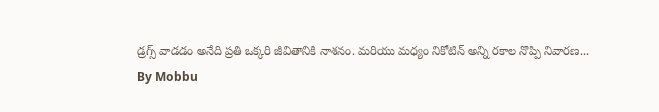డ్రగ్స్ వాడడం అనేది ప్రతి ఒక్కరి జీవితానికి నాశనం. మరియు మధ్యం నికోటిన్ అన్ని రకాల నొప్పి నివారణ...
By Mobbu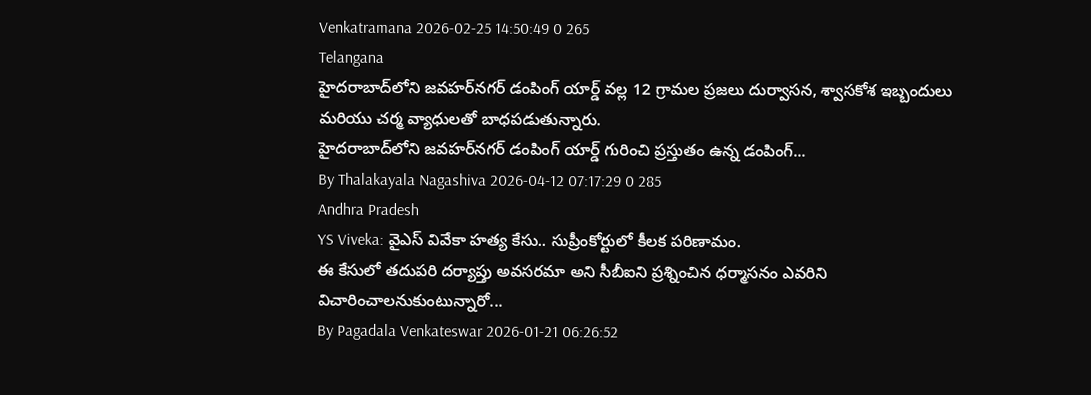Venkatramana 2026-02-25 14:50:49 0 265
Telangana
హైదరాబాద్‌లోని జవహర్‌నగర్ డంపింగ్ యార్డ్ వల్ల 12 గ్రామల ప్రజలు దుర్వాసన, శ్వాసకోశ ఇబ్బందులు మరియు చర్మ వ్యాధులతో బాధపడుతున్నారు.
హైదరాబాద్‌లోని జవహర్‌నగర్ డంపింగ్ యార్డ్ గురించి ప్రస్తుతం ఉన్న డంపింగ్...
By Thalakayala Nagashiva 2026-04-12 07:17:29 0 285
Andhra Pradesh
YS Viveka: వైఎస్ వివేకా హత్య కేసు.. సుప్రీంకోర్టులో కీలక పరిణామం.
ఈ కేసులో తదుపరి దర్యాప్తు అవసరమా అని సీబీఐని ప్రశ్నించిన ధర్మాసనం ఎవరిని విచారించాలనుకుంటున్నారో...
By Pagadala Venkateswar 2026-01-21 06:26:52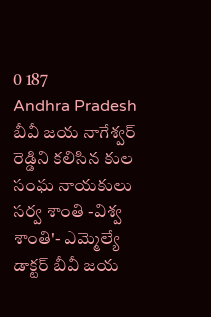0 187
Andhra Pradesh
బీవీ జయ నాగేశ్వర్ రెడ్డిని కలిసిన కుల సంఘ నాయకులు
సర్వ శాంతి -విశ్వ శాంతి'- ఎమ్మెల్యే డాక్టర్ బీవీ జయ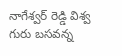నాగేశ్వర్ రెడ్డి విశ్వ గురు బసవన్న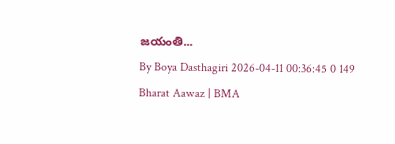జయంతి...
By Boya Dasthagiri 2026-04-11 00:36:45 0 149
Bharat Aawaz | BMA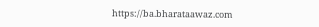https://ba.bharataawaz.com